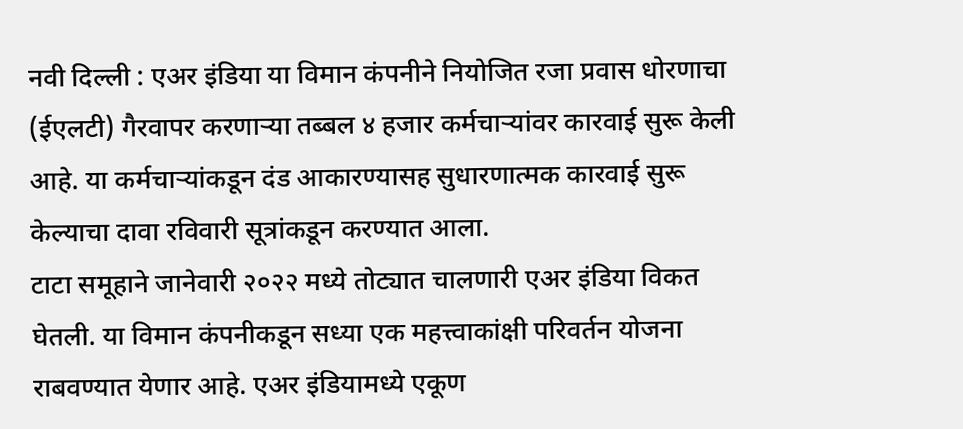नवी दिल्ली : एअर इंडिया या विमान कंपनीने नियोजित रजा प्रवास धोरणाचा (ईएलटी) गैरवापर करणाऱ्या तब्बल ४ हजार कर्मचाऱ्यांवर कारवाई सुरू केली आहे. या कर्मचाऱ्यांकडून दंड आकारण्यासह सुधारणात्मक कारवाई सुरू केल्याचा दावा रविवारी सूत्रांकडून करण्यात आला.
टाटा समूहाने जानेवारी २०२२ मध्ये तोट्यात चालणारी एअर इंडिया विकत घेतली. या विमान कंपनीकडून सध्या एक महत्त्वाकांक्षी परिवर्तन योजना राबवण्यात येणार आहे. एअर इंडियामध्ये एकूण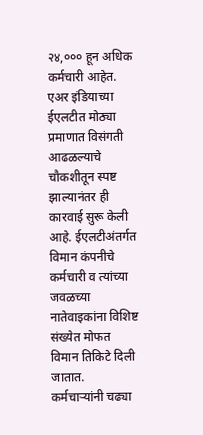२४,००० हून अधिक कर्मचारी आहेत. एअर इंडियाच्या ईएलटीत मोठ्या प्रमाणात विसंगती आढळल्याचे चौकशीतून स्पष्ट झाल्यानंतर ही कारवाई सुरू केली आहे. ईएलटीअंतर्गत विमान कंपनीचे कर्मचारी व त्यांच्या जवळच्या नातेवाइकांना विशिष्ट संख्येत मोफत विमान तिकिटे दिली जातात.
कर्मचाऱ्यांनी चढ्या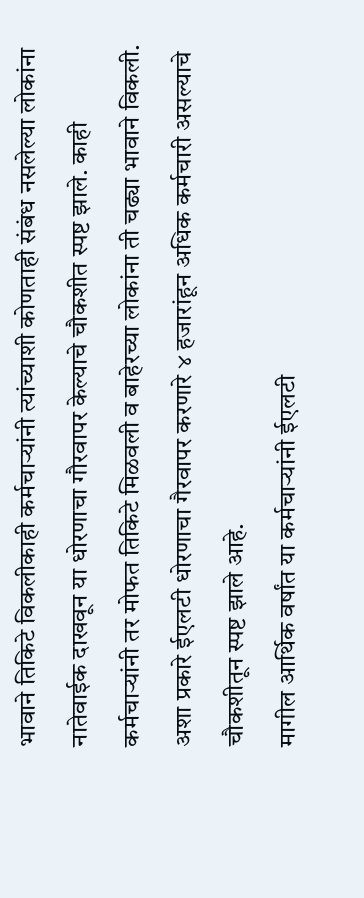भावाने तिकिटे विकलीकाही कर्मचाऱ्यांनी त्यांच्याशी कोणताही संबंध नसलेल्या लोकांना नातेवाईक दाखवून या धोरणाचा गौरवापर केल्याचे चौकशीत स्पष्ट झाले. काही कर्मचाऱ्यांनी तर मोफत तिकिटे मिळवली व बाहेरच्या लोकांना ती चढ्या भावाने विकली. अशा प्रकारे ईएलटी धोरणाचा गैरवापर करणारे ४ हजारांहून अधिक कर्मचारी असल्याचे चौकशीतून स्पष्ट झाले आहे.
मागील आर्थिक वर्षांत या कर्मचाऱ्यांनी ईएलटी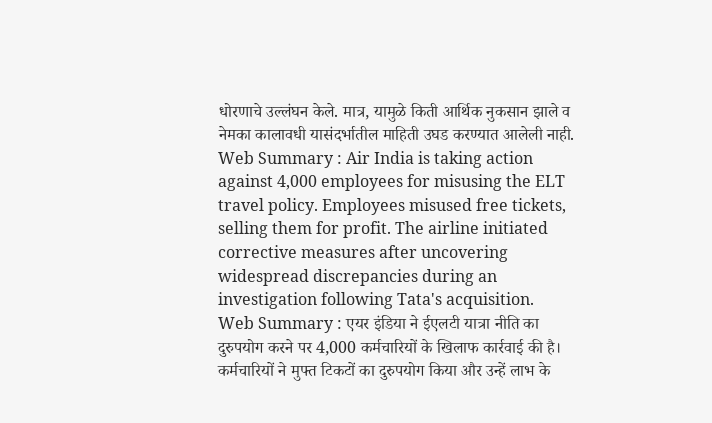धोरणाचे उल्लंघन केले. मात्र, यामुळे किती आर्थिक नुकसान झाले व नेमका कालावधी यासंदर्भातील माहिती उघड करण्यात आलेली नाही.
Web Summary : Air India is taking action against 4,000 employees for misusing the ELT travel policy. Employees misused free tickets, selling them for profit. The airline initiated corrective measures after uncovering widespread discrepancies during an investigation following Tata's acquisition.
Web Summary : एयर इंडिया ने ईएलटी यात्रा नीति का दुरुपयोग करने पर 4,000 कर्मचारियों के खिलाफ कार्रवाई की है। कर्मचारियों ने मुफ्त टिकटों का दुरुपयोग किया और उन्हें लाभ के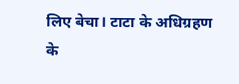लिए बेचा। टाटा के अधिग्रहण के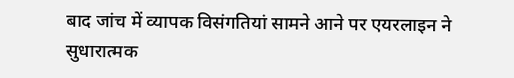बाद जांच में व्यापक विसंगतियां सामने आने पर एयरलाइन ने सुधारात्मक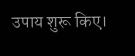उपाय शुरू किए।